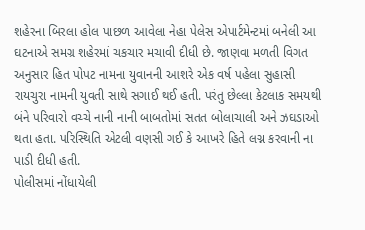શહેરના બિરલા હોલ પાછળ આવેલા નેહા પેલેસ એપાર્ટમેન્ટમાં બનેલી આ ઘટનાએ સમગ્ર શહેરમાં ચકચાર મચાવી દીધી છે. જાણવા મળતી વિગત અનુસાર હિત પોપટ નામના યુવાનની આશરે એક વર્ષ પહેલા સુહાસી રાયચુરા નામની યુવતી સાથે સગાઈ થઈ હતી. પરંતુ છેલ્લા કેટલાક સમયથી બંને પરિવારો વચ્ચે નાની નાની બાબતોમાં સતત બોલાચાલી અને ઝઘડાઓ થતા હતા. પરિસ્થિતિ એટલી વણસી ગઈ કે આખરે હિતે લગ્ન કરવાની ના પાડી દીધી હતી.
પોલીસમાં નોંધાયેલી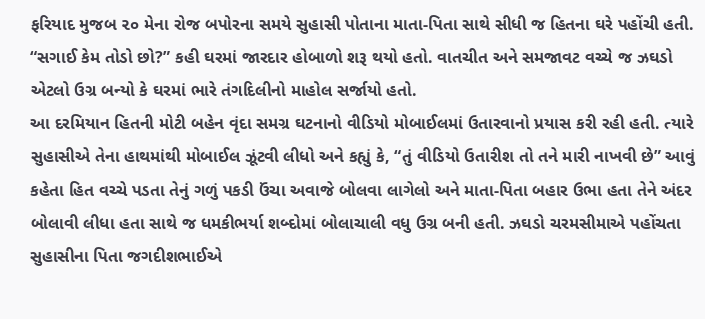ફરિયાદ મુજબ ૨૦ મેના રોજ બપોરના સમયે સુહાસી પોતાના માતા-પિતા સાથે સીધી જ હિતના ઘરે પહોંચી હતી. “સગાઈ કેમ તોડો છો?” કહી ઘરમાં જારદાર હોબાળો શરૂ થયો હતો. વાતચીત અને સમજાવટ વચ્ચે જ ઝઘડો એટલો ઉગ્ર બન્યો કે ઘરમાં ભારે તંગદિલીનો માહોલ સર્જાયો હતો.
આ દરમિયાન હિતની મોટી બહેન વૃંદા સમગ્ર ઘટનાનો વીડિયો મોબાઈલમાં ઉતારવાનો પ્રયાસ કરી રહી હતી. ત્યારે સુહાસીએ તેના હાથમાંથી મોબાઈલ ઝૂંટવી લીધો અને કહ્યું કે, “તું વીડિયો ઉતારીશ તો તને મારી નાખવી છે” આવું કહેતા હિત વચ્ચે પડતા તેનું ગળું પકડી ઉંચા અવાજે બોલવા લાગેલો અને માતા-પિતા બહાર ઉભા હતા તેને અંદર બોલાવી લીધા હતા સાથે જ ધમકીભર્યા શબ્દોમાં બોલાચાલી વધુ ઉગ્ર બની હતી. ઝઘડો ચરમસીમાએ પહોંચતા સુહાસીના પિતા જગદીશભાઈએ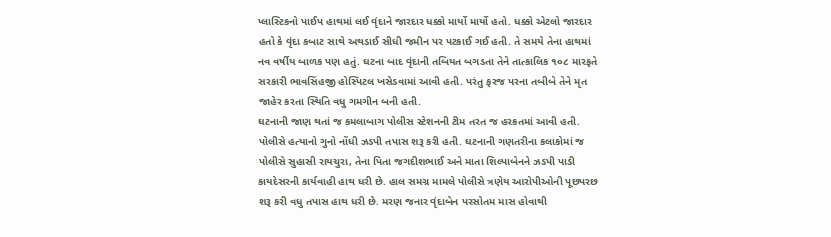પ્લાસ્ટિકનો પાઈપ હાથમાં લઈ વૃંદાને જારદાર ધક્કો માર્યો માર્યો હતો. ધક્કો એટલો જારદાર હતો કે વૃંદા કબાટ સાથે અથડાઈ સીધી જમીન પર પટકાઈ ગઈ હતી. તે સમયે તેના હાથમાં નવ વર્ષીય બાળક પણ હતું. ઘટના બાદ વૃંદાની તબિયત બગડતા તેને તાત્કાલિક ૧૦૮ મારફતે સરકારી ભાવસિંહજી હોસ્પિટલ ખસેડવામાં આવી હતી. પરંતુ ફરજ પરના તબીબે તેને મૃત જાહેર કરતા સ્થિતિ વધુ ગમગીન બની હતી.
ઘટનાની જાણ થતાં જ કમલાબાગ પોલીસ સ્ટેશનની ટીમ તરત જ હરકતમાં આવી હતી. પોલીસે હત્યાનો ગુનો નોંધી ઝડપી તપાસ શરૂ કરી હતી. ઘટનાની ગણતરીના કલાકોમાં જ પોલીસે સુહાસી રાયચુરા, તેના પિતા જગદીશભાઈ અને માતા શિલ્પાબેનને ઝડપી પાડી કાયદેસરની કાર્યવાહી હાથ ધરી છે. હાલ સમગ્ર મામલે પોલીસે ત્રણેય આરોપીઓની પૂછપરછ શરૂ કરી વધુ તપાસ હાથ ધરી છે. મરણ જનાર વૃંદાબેન પરસોતમ માસ હોવાથી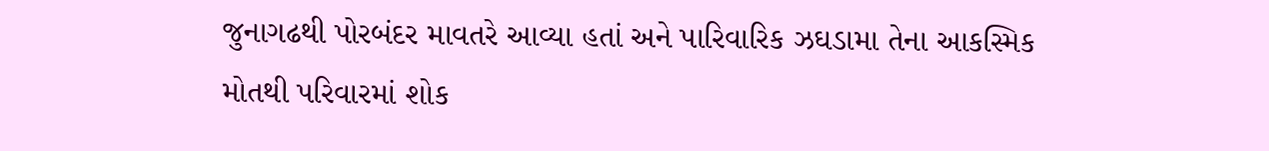જુનાગઢથી પોરબંદર માવતરે આવ્યા હતાં અને પારિવારિક ઝઘડામા તેના આકસ્મિક મોતથી પરિવારમાં શોક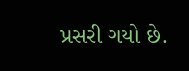પ્રસરી ગયો છે.